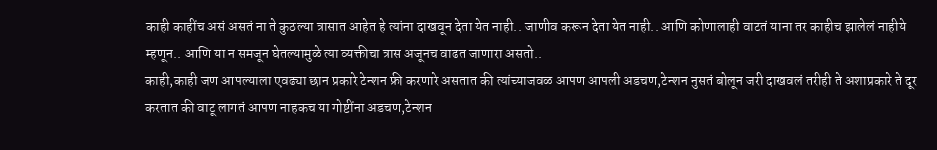काही काहींच असं असतं ना ते कुठल्या त्रासात आहेत हे त्यांना दाखवून देता येत नाही.. जाणीव करून देता येत नाही.. आणि कोणालाही वाटतं याना तर काहीच झालेलं नाहीये म्हणून.. आणि या न समजून घेतल्यामुळे त्या व्यक्तीचा त्रास अजूनच वाढत जाणारा असतो..
काही,काही जण आपल्याला एवढ्या छान प्रकारे टेन्शन फ्री करणारे असतात की त्यांच्याजवळ आपण आपली अडचण,टेन्शन नुसतं बोलून जरी दाखवलं तरीही ते अशाप्रकारे ते दूर करतात की वाटू लागतं आपण नाहकच या गोष्टींना अडचण,टेन्शन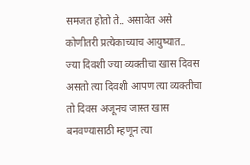समजत होतो ते.. असावेत असे कोणीतरी प्रत्येकाच्याच आयुष्यात..
ज्या दिवशी ज्या व्यक्तीचा खास दिवस असतो त्या दिवशी आपण त्या व्यक्तीचा तो दिवस अजूनच जास्त खास बनवण्यासाठी म्हणून त्या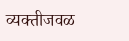व्यक्तीजवळ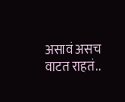असावं असच वाटत राहतं..